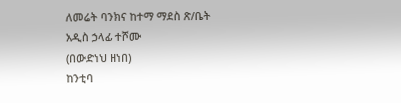ለመሬት ባንክና ከተማ ማደስ ጽ/ቤት አዲስ ኃላፊ ተሾሙ
(በውድነህ ዘነበ)
ከንቲባ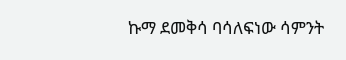ኩማ ደመቅሳ ባሳለፍነው ሳምንት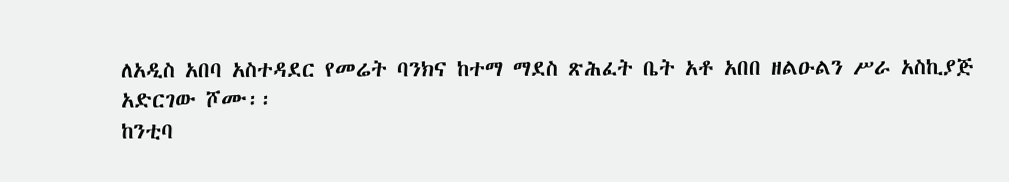ለአዲስ አበባ አስተዳደር የመሬት ባንክና ከተማ ማደስ ጽሕፈት ቤት አቶ አበበ ዘልዑልን ሥራ አስኪያጅ አድርገው ሾሙ፡፡
ከንቲባ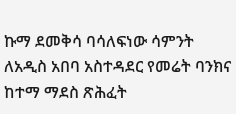ኩማ ደመቅሳ ባሳለፍነው ሳምንት ለአዲስ አበባ አስተዳደር የመሬት ባንክና ከተማ ማደስ ጽሕፈት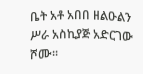ቤት አቶ አበበ ዘልዑልን ሥራ አስኪያጅ አድርገው ሾሙ፡፡